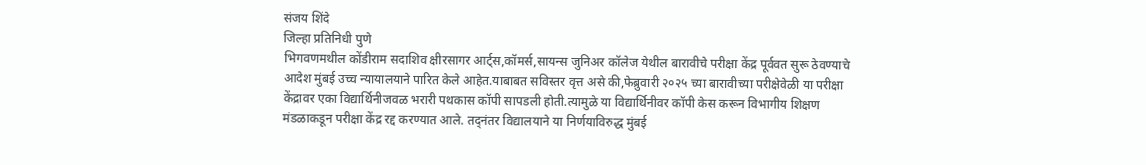संजय शिंदे
जिल्हा प्रतिनिधी पुणे
भिगवणमथील कोंडीराम सदाशिव क्षीरसागर आर्ट्स,कॉमर्स,सायन्स जुनिअर कॉलेज येथील बारावीचे परीक्षा केंद्र पूर्ववत सुरू ठेवण्याचे आदेश मुंबई उच्च न्यायालयाने पारित केले आहेत.याबाबत सविस्तर वृत्त असे की,फेब्रुवारी २०२५ च्या बारावीच्या परीक्षेवेळी या परीक्षा केंद्रावर एका विद्यार्थिनीजवळ भरारी पथकास कॉपी सापडली होती.त्यामुळे या विद्यार्थिनीवर कॉपी केस करून विभागीय शिक्षण मंडळाकडून परीक्षा केंद्र रद्द करण्यात आले. तद्नंतर विद्यालयाने या निर्णयाविरुद्ध मुंबई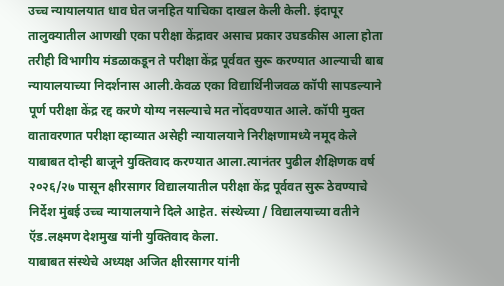उच्च न्यायालयात धाव घेत जनहित याचिका दाखल केली केली. इंदापूर तालुक्यातील आणखी एका परीक्षा केंद्रावर असाच प्रकार उघडकीस आला होता तरीही विभागीय मंडळाकडून ते परीक्षा केंद्र पूर्ववत सुरू करण्यात आल्याची बाब न्यायालयाच्या निदर्शनास आली.केवळ एका विद्यार्थिनीजवळ कॉपी सापडल्याने पूर्ण परीक्षा केंद्र रद्द करणे योग्य नसल्याचे मत नोंदवण्यात आले. कॉपी मुक्त वातावरणात परीक्षा व्हाव्यात असेही न्यायालयाने निरीक्षणामध्ये नमूद केले याबाबत दोन्ही बाजूने युक्तिवाद करण्यात आला.त्यानंतर पुढील शैक्षिणक वर्ष २०२६/२७ पासून क्षीरसागर विद्यालयातील परीक्षा केंद्र पूर्ववत सुरू ठेवण्याचे निर्देश मुंबई उच्च न्यायालयाने दिले आहेत. संस्थेच्या / विद्यालयाच्या वतीने ऍड.लक्ष्मण देशमुख यांनी युक्तिवाद केला.
याबाबत संस्थेचे अध्यक्ष अजित क्षीरसागर यांनी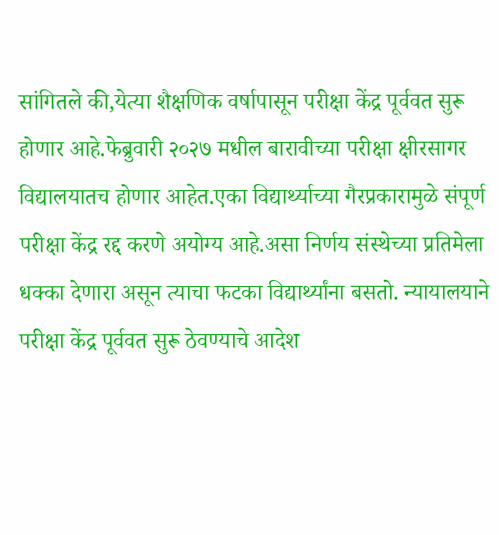सांगितले की,येत्या शैक्षणिक वर्षापासून परीक्षा केंद्र पूर्ववत सुरू होणार आहे.फेब्रुवारी २०२७ मधील बारावीच्या परीक्षा क्षीरसागर विद्यालयातच होणार आहेत.एका विद्यार्थ्याच्या गैरप्रकारामुळे संपूर्ण परीक्षा केंद्र रद्द करणे अयोग्य आहे.असा निर्णय संस्थेच्या प्रतिमेला धक्का देणारा असून त्याचा फटका विद्यार्थ्यांना बसतो. न्यायालयाने परीक्षा केंद्र पूर्ववत सुरू ठेवण्याचे आदेश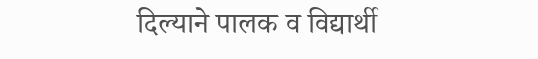दिल्याने पालक व विद्यार्थी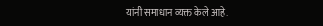यांनी समाधान व्यक्त केले आहे.